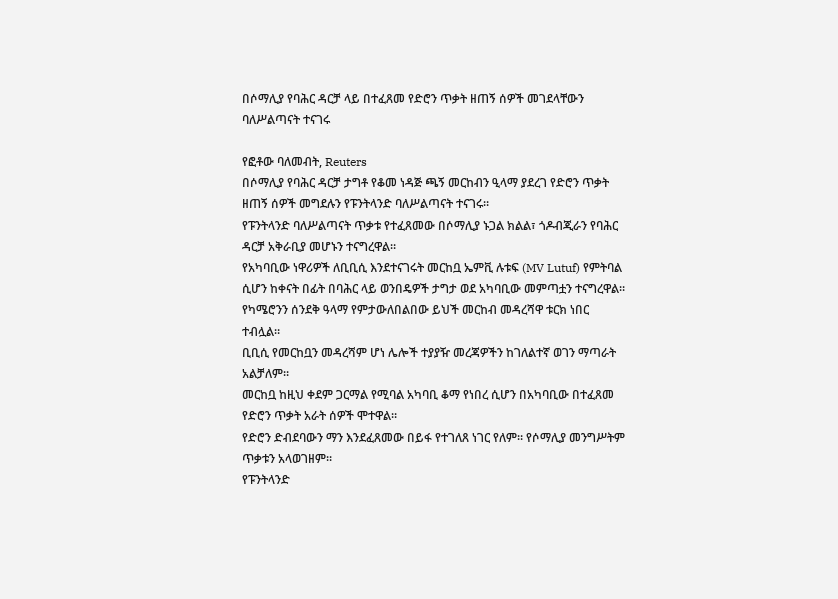በሶማሊያ የባሕር ዳርቻ ላይ በተፈጸመ የድሮን ጥቃት ዘጠኝ ሰዎች መገደላቸውን ባለሥልጣናት ተናገሩ

የፎቶው ባለመብት, Reuters
በሶማሊያ የባሕር ዳርቻ ታግቶ የቆመ ነዳጅ ጫኝ መርከብን ዒላማ ያደረገ የድሮን ጥቃት ዘጠኝ ሰዎች መግደሉን የፑንትላንድ ባለሥልጣናት ተናገሩ።
የፑንትላንድ ባለሥልጣናት ጥቃቱ የተፈጸመው በሶማሊያ ኑጋል ክልል፣ ጎዶብጂራን የባሕር ዳርቻ አቅራቢያ መሆኑን ተናግረዋል።
የአካባቢው ነዋሪዎች ለቢቢሲ እንደተናገሩት መርከቧ ኤምቪ ሉቱፍ (MV Lutuf) የምትባል ሲሆን ከቀናት በፊት በባሕር ላይ ወንበዴዎች ታግታ ወደ አካባቢው መምጣቷን ተናግረዋል።
የካሜሮንን ሰንደቅ ዓላማ የምታውለበልበው ይህች መርከብ መዳረሻዋ ቱርክ ነበር ተብሏል።
ቢቢሲ የመርከቧን መዳረሻም ሆነ ሌሎች ተያያዥ መረጃዎችን ከገለልተኛ ወገን ማጣራት አልቻለም።
መርከቧ ከዚህ ቀደም ጋርማል የሚባል አካባቢ ቆማ የነበረ ሲሆን በአካባቢው በተፈጸመ የድሮን ጥቃት አራት ሰዎች ሞተዋል።
የድሮን ድብደባውን ማን እንደፈጸመው በይፋ የተገለጸ ነገር የለም። የሶማሊያ መንግሥትም ጥቃቱን አላወገዘም።
የፑንትላንድ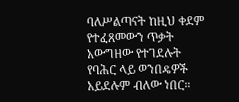ባለሥልጣናት ከዚህ ቀደም የተፈጸመውን ጥቃት አውግዘው የተገደሉት የባሕር ላይ ወንበዴዎች አይደሉም ብለው ነበር።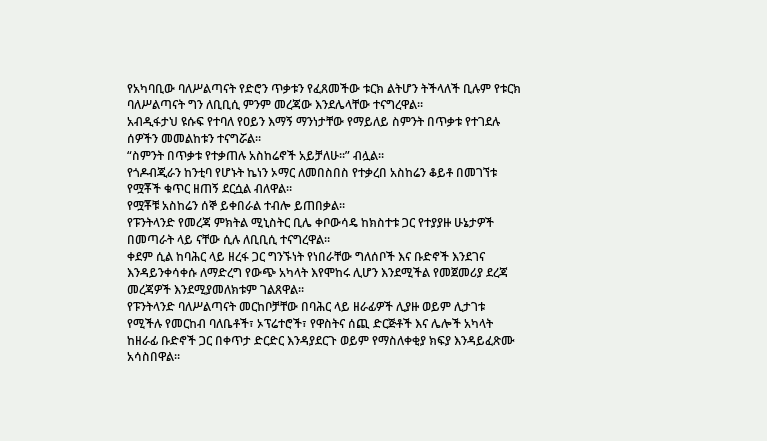የአካባቢው ባለሥልጣናት የድሮን ጥቃቱን የፈጸመችው ቱርክ ልትሆን ትችላለች ቢሉም የቱርክ ባለሥልጣናት ግን ለቢቢሲ ምንም መረጃው እንደሌላቸው ተናግረዋል።
አብዲፋታህ ዩሱፍ የተባለ የዐይን እማኝ ማንነታቸው የማይለይ ስምንት በጥቃቱ የተገደሉ ሰዎችን መመልከቱን ተናግሯል።
“ስምንት በጥቃቱ የተቃጠሉ አስከሬኖች አይቻለሁ።” ብሏል።
የጎዶብጂራን ከንቲባ የሆኑት ኬነን ኦማር ለመበስበስ የተቃረበ አስከሬን ቆይቶ በመገኘቱ የሟቾች ቁጥር ዘጠኝ ደርሷል ብለዋል።
የሟቾቹ አስከሬን ሰኞ ይቀበራል ተብሎ ይጠበቃል።
የፑንትላንድ የመረጃ ምክትል ሚኒስትር ቢሌ ቀቦውሳዴ ከክስተቱ ጋር የተያያዙ ሁኔታዎች በመጣራት ላይ ናቸው ሲሉ ለቢቢሲ ተናግረዋል።
ቀደም ሲል ከባሕር ላይ ዘረፋ ጋር ግንኙነት የነበራቸው ግለሰቦች እና ቡድኖች እንደገና እንዳይንቀሳቀሱ ለማድረግ የውጭ አካላት እየሞከሩ ሊሆን እንደሚችል የመጀመሪያ ደረጃ መረጃዎች እንደሚያመለክቱም ገልጸዋል።
የፑንትላንድ ባለሥልጣናት መርከቦቻቸው በባሕር ላይ ዘራፊዎች ሊያዙ ወይም ሊታገቱ የሚችሉ የመርከብ ባለቤቶች፣ ኦፕሬተሮች፣ የዋስትና ሰጪ ድርጅቶች እና ሌሎች አካላት ከዘራፊ ቡድኖች ጋር በቀጥታ ድርድር እንዳያደርጉ ወይም የማስለቀቂያ ክፍያ እንዳይፈጽሙ አሳስበዋል።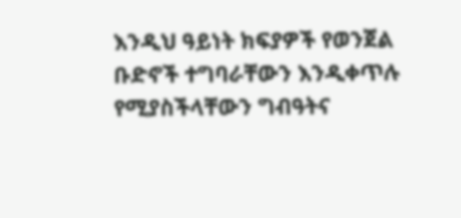እንዲህ ዓይነት ክፍያዎች የወንጀል ቡድኖች ተግባራቸውን እንዲቀጥሉ የሚያስችላቸውን ግብዓትና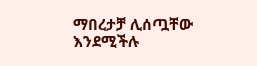ማበረታቻ ሊሰጧቸው እንደሚችሉ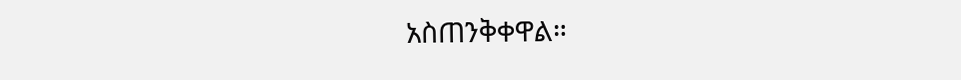አስጠንቅቀዋል።